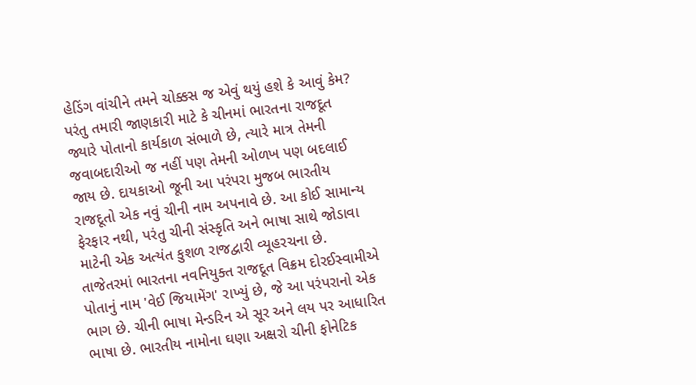હેડિંગ વાંચીને તમને ચોક્કસ જ એવું થયું હશે કે આવું કેમ? પરંતુ તમારી જાણકારી માટે કે ચીનમાં ભારતના રાજદૂત જ્યારે પોતાનો કાર્યકાળ સંભાળે છે, ત્યારે માત્ર તેમની જવાબદારીઓ જ નહીં પણ તેમની ઓળખ પણ બદલાઈ જાય છે. દાયકાઓ જૂની આ પરંપરા મુજબ ભારતીય રાજદૂતો એક નવું ચીની નામ અપનાવે છે. આ કોઈ સામાન્ય ફેરફાર નથી, પરંતુ ચીની સંસ્કૃતિ અને ભાષા સાથે જોડાવા માટેની એક અત્યંત કુશળ રાજદ્વારી વ્યૂહરચના છે.
તાજેતરમાં ભારતના નવનિયુક્ત રાજદૂત વિક્રમ દોરઈસ્વામીએ પોતાનું નામ 'વેઈ જિયામેંગ' રાખ્યું છે, જે આ પરંપરાનો એક ભાગ છે. ચીની ભાષા મેન્ડરિન એ સૂર અને લય પર આધારિત ભાષા છે. ભારતીય નામોના ઘણા અક્ષરો ચીની ફોનેટિક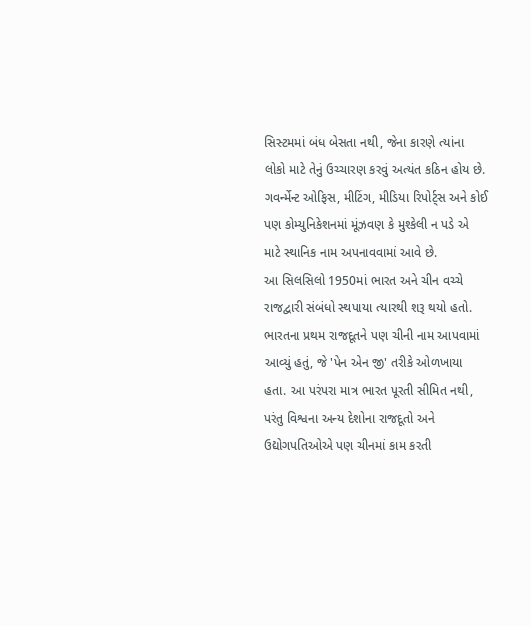સિસ્ટમમાં બંધ બેસતા નથી, જેના કારણે ત્યાંના લોકો માટે તેનું ઉચ્ચારણ કરવું અત્યંત કઠિન હોય છે. ગવર્ન્મેન્ટ ઓફિસ, મીટિંગ, મીડિયા રિપોર્ટ્સ અને કોઈ પણ કોમ્યુનિકેશનમાં મૂંઝવણ કે મુશ્કેલી ન પડે એ માટે સ્થાનિક નામ અપનાવવામાં આવે છે.
આ સિલસિલો 1950માં ભારત અને ચીન વચ્ચે રાજદ્વારી સંબંધો સ્થપાયા ત્યારથી શરૂ થયો હતો. ભારતના પ્રથમ રાજદૂતને પણ ચીની નામ આપવામાં આવ્યું હતું, જે 'પેન એન જી' તરીકે ઓળખાયા હતા. આ પરંપરા માત્ર ભારત પૂરતી સીમિત નથી, પરંતુ વિશ્વના અન્ય દેશોના રાજદૂતો અને ઉદ્યોગપતિઓએ પણ ચીનમાં કામ કરતી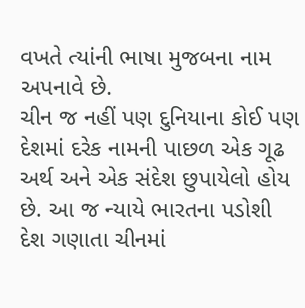વખતે ત્યાંની ભાષા મુજબના નામ અપનાવે છે.
ચીન જ નહીં પણ દુનિયાના કોઈ પણ દેશમાં દરેક નામની પાછળ એક ગૂઢ અર્થ અને એક સંદેશ છુપાયેલો હોય છે. આ જ ન્યાયે ભારતના પડોશી દેશ ગણાતા ચીનમાં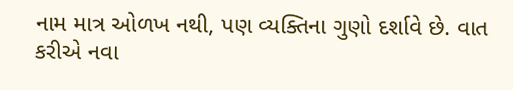નામ માત્ર ઓળખ નથી, પણ વ્યક્તિના ગુણો દર્શાવે છે. વાત કરીએ નવા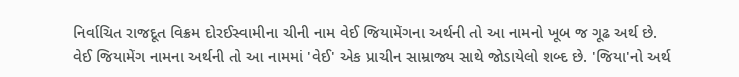નિર્વાચિત રાજદૂત વિક્રમ દોરઈસ્વામીના ચીની નામ વેઈ જિયામેંગના અર્થની તો આ નામનો ખૂબ જ ગૂઢ અર્થ છે.
વેઈ જિયામેંગ નામના અર્થની તો આ નામમાં 'વેઈ' એક પ્રાચીન સામ્રાજ્ય સાથે જોડાયેલો શબ્દ છે. 'જિયા'નો અર્થ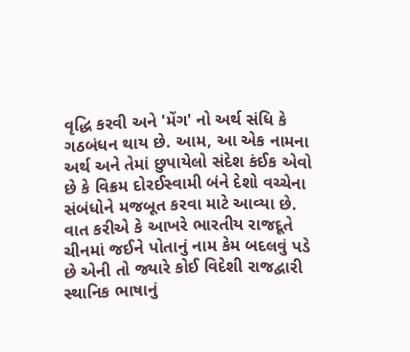વૃદ્ધિ કરવી અને 'મેંગ' નો અર્થ સંધિ કે ગઠબંધન થાય છે. આમ, આ એક નામના અર્થ અને તેમાં છુપાયેલો સંદેશ કંઈક એવો છે કે વિક્રમ દોરઈસ્વામી બંને દેશો વચ્ચેના સંબંધોને મજબૂત કરવા માટે આવ્યા છે.
વાત કરીએ કે આખરે ભારતીય રાજદૂતે ચીનમાં જઈને પોતાનું નામ કેમ બદલવું પડે છે એની તો જ્યારે કોઈ વિદેશી રાજદ્વારી સ્થાનિક ભાષાનું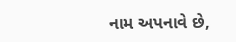નામ અપનાવે છે,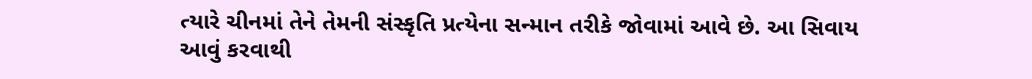ત્યારે ચીનમાં તેને તેમની સંસ્કૃતિ પ્રત્યેના સન્માન તરીકે જોવામાં આવે છે. આ સિવાય આવું કરવાથી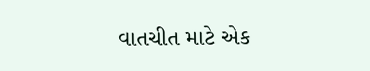વાતચીત માટે એક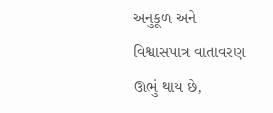અનુકૂળ અને વિશ્વાસપાત્ર વાતાવરણ ઊભું થાય છે,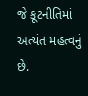જે કૂટનીતિમાં અત્યંત મહત્વનું છે.